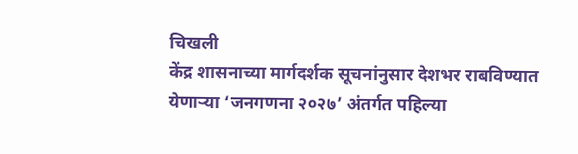चिखली
केंद्र शासनाच्या मार्गदर्शक सूचनांनुसार देशभर राबविण्यात येणाऱ्या ‘जनगणना २०२७’ अंतर्गत पहिल्या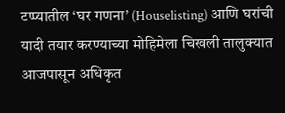टप्प्यातील ‘घर गणना’ (Houselisting) आणि घरांची यादी तयार करण्याच्या मोहिमेला चिखली तालुक्यात आजपासून अधिकृत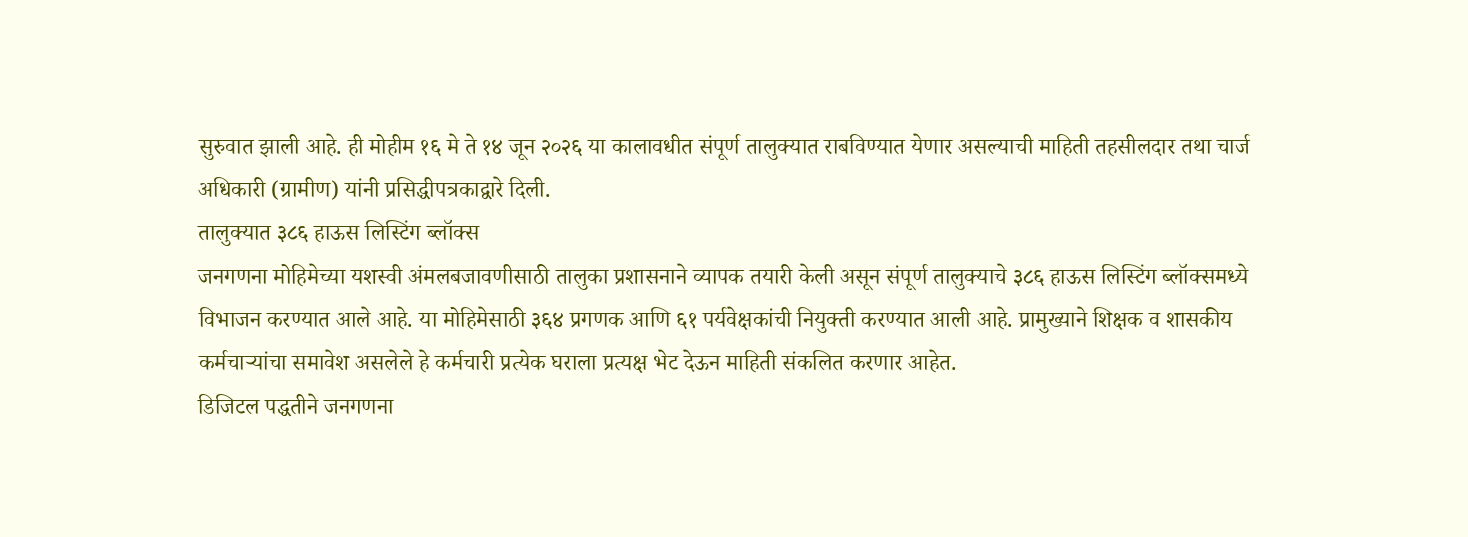सुरुवात झाली आहे. ही मोहीम १६ मे ते १४ जून २०२६ या कालावधीत संपूर्ण तालुक्यात राबविण्यात येणार असल्याची माहिती तहसीलदार तथा चार्ज अधिकारी (ग्रामीण) यांनी प्रसिद्धीपत्रकाद्वारे दिली.
तालुक्यात ३८६ हाऊस लिस्टिंग ब्लॉक्स
जनगणना मोहिमेच्या यशस्वी अंमलबजावणीसाठी तालुका प्रशासनाने व्यापक तयारी केली असून संपूर्ण तालुक्याचे ३८६ हाऊस लिस्टिंग ब्लॉक्समध्ये विभाजन करण्यात आले आहे. या मोहिमेसाठी ३६४ प्रगणक आणि ६१ पर्यवेक्षकांची नियुक्ती करण्यात आली आहे. प्रामुख्याने शिक्षक व शासकीय कर्मचाऱ्यांचा समावेश असलेले हे कर्मचारी प्रत्येक घराला प्रत्यक्ष भेट देऊन माहिती संकलित करणार आहेत.
डिजिटल पद्धतीने जनगणना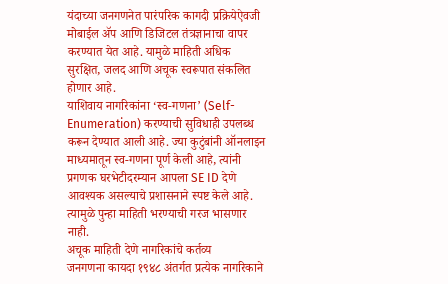यंदाच्या जनगणनेत पारंपरिक कागदी प्रक्रियेऐवजी मोबाईल ॲप आणि डिजिटल तंत्रज्ञानाचा वापर करण्यात येत आहे. यामुळे माहिती अधिक सुरक्षित, जलद आणि अचूक स्वरूपात संकलित होणार आहे.
याशिवाय नागरिकांना ‘स्व-गणना’ (Self-Enumeration) करण्याची सुविधाही उपलब्ध करून देण्यात आली आहे. ज्या कुटुंबांनी ऑनलाइन माध्यमातून स्व-गणना पूर्ण केली आहे, त्यांनी प्रगणक घरभेटीदरम्यान आपला SE ID देणे आवश्यक असल्याचे प्रशासनाने स्पष्ट केले आहे. त्यामुळे पुन्हा माहिती भरण्याची गरज भासणार नाही.
अचूक माहिती देणे नागरिकांचे कर्तव्य
जनगणना कायदा १९४८ अंतर्गत प्रत्येक नागरिकाने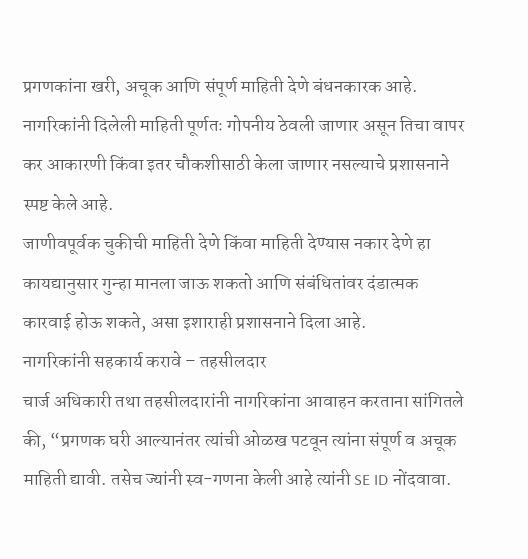प्रगणकांना खरी, अचूक आणि संपूर्ण माहिती देणे बंधनकारक आहे. नागरिकांनी दिलेली माहिती पूर्णतः गोपनीय ठेवली जाणार असून तिचा वापर कर आकारणी किंवा इतर चौकशीसाठी केला जाणार नसल्याचे प्रशासनाने स्पष्ट केले आहे.
जाणीवपूर्वक चुकीची माहिती देणे किंवा माहिती देण्यास नकार देणे हा कायद्यानुसार गुन्हा मानला जाऊ शकतो आणि संबंधितांवर दंडात्मक कारवाई होऊ शकते, असा इशाराही प्रशासनाने दिला आहे.
नागरिकांनी सहकार्य करावे – तहसीलदार
चार्ज अधिकारी तथा तहसीलदारांनी नागरिकांना आवाहन करताना सांगितले की, “प्रगणक घरी आल्यानंतर त्यांची ओळख पटवून त्यांना संपूर्ण व अचूक माहिती द्यावी. तसेच ज्यांनी स्व-गणना केली आहे त्यांनी SE ID नोंदवावा.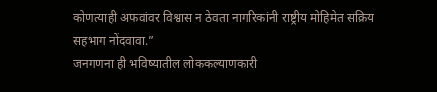कोणत्याही अफवांवर विश्वास न ठेवता नागरिकांनी राष्ट्रीय मोहिमेत सक्रिय सहभाग नोंदवावा.”
जनगणना ही भविष्यातील लोककल्याणकारी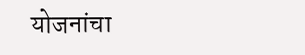योजनांचा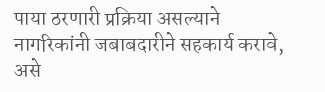पाया ठरणारी प्रक्रिया असल्याने नागरिकांनी जबाबदारीने सहकार्य करावे, असे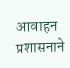आवाहन प्रशासनाने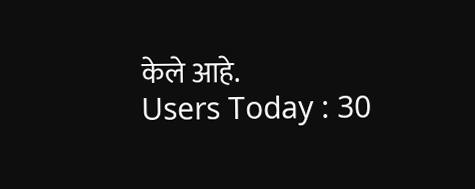केले आहे.
Users Today : 30